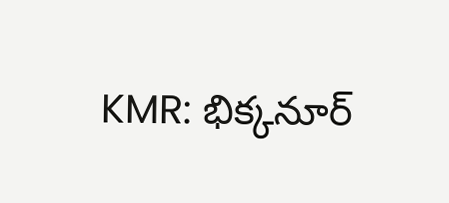KMR: భిక్కనూర్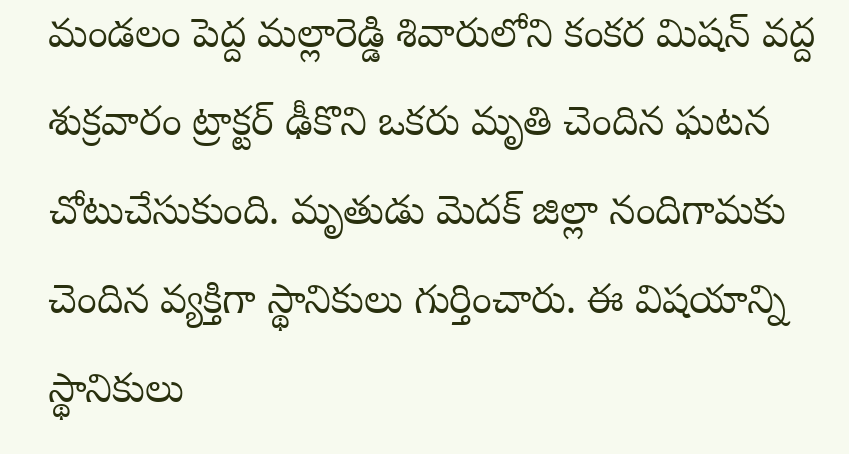మండలం పెద్ద మల్లారెడ్డి శివారులోని కంకర మిషన్ వద్ద శుక్రవారం ట్రాక్టర్ ఢీకొని ఒకరు మృతి చెందిన ఘటన చోటుచేసుకుంది. మృతుడు మెదక్ జిల్లా నందిగామకు చెందిన వ్యక్తిగా స్థానికులు గుర్తించారు. ఈ విషయాన్ని స్థానికులు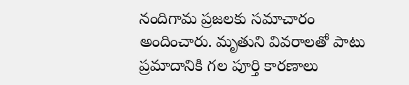నందిగామ ప్రజలకు సమాచారం అందించారు. మృతుని వివరాలతో పాటు ప్రమాదానికి గల పూర్తి కారణాలు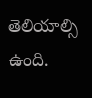తెలియాల్సి ఉంది.